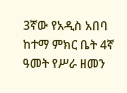3ኛው የአዲስ አበባ ከተማ ምክር ቤት 4ኛ ዓመት የሥራ ዘመን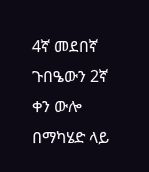4ኛ መደበኛ ጉበዔውን 2ኛ ቀን ውሎ በማካሄድ ላይ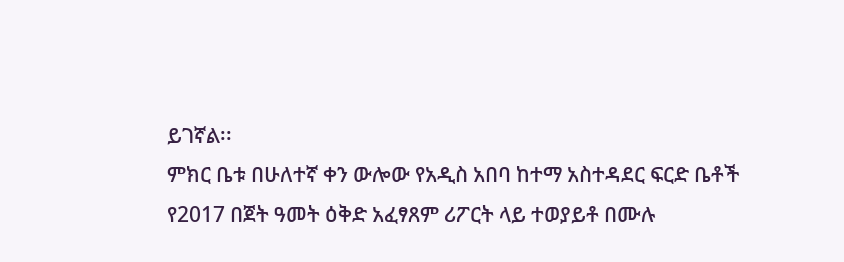ይገኛል፡፡
ምክር ቤቱ በሁለተኛ ቀን ውሎው የአዲስ አበባ ከተማ አስተዳደር ፍርድ ቤቶች የ2017 በጀት ዓመት ዕቅድ አፈፃጸም ሪፖርት ላይ ተወያይቶ በሙሉ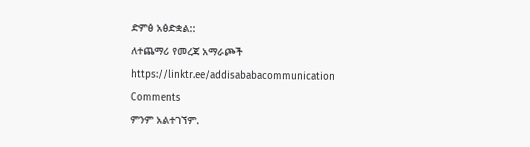ድምፅ አፅድቋል::
ለተጨማሪ የመረጃ አማራጮች
https://linktr.ee/addisababacommunication
Comments
ምንም አልተገኘም.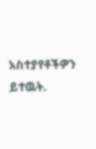አስተያየቶችዎን ይተዉት.